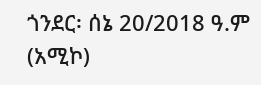ጎንደር፡ ሰኔ 20/2018 ዓ.ም (አሚኮ)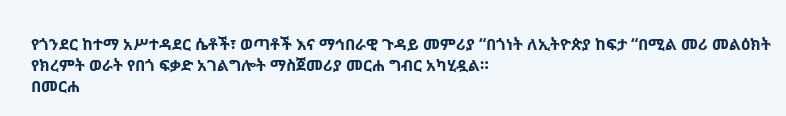የጎንደር ከተማ አሥተዳደር ሴቶች፣ ወጣቶች እና ማኅበራዊ ጉዳይ መምሪያ “በጎነት ለኢትዮጵያ ከፍታ “በሚል መሪ መልዕክት የክረምት ወራት የበጎ ፍቃድ አገልግሎት ማስጀመሪያ መርሐ ግብር አካሂዷል።
በመርሐ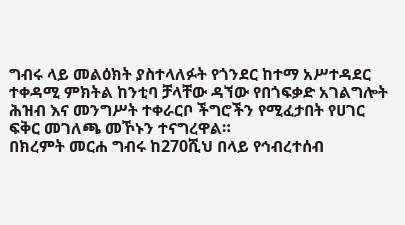ግብሩ ላይ መልዕክት ያስተላለፉት የጎንደር ከተማ አሥተዳደር ተቀዳሚ ምክትል ከንቲባ ቻላቸው ዳኘው የበጎፍቃድ አገልግሎት ሕዝብ እና መንግሥት ተቀራርቦ ችግሮችን የሚፈታበት የሀገር ፍቅር መገለጫ መኾኑን ተናግረዋል።
በክረምት መርሐ ግብሩ ከ270ሺህ በላይ የኅብረተሰብ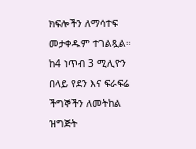ክፍሎችን ለማሳተፍ መታቀዱም ተገልጿል። ከ4 ነጥብ 3 ሚሊዮን በላይ የደን እና ፍራፍሬ ችግኞችን ለመትከል ዝግጅት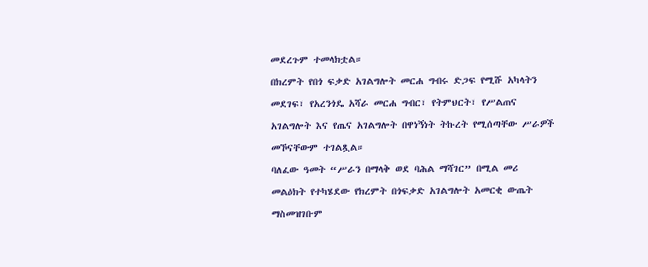መደረጉም ተመላክቷል።
በክረምት የበጎ ፍቃድ አገልግሎት መርሐ ግብሩ ድጋፍ የሚሹ አካላትን መደገፍ፣ የአረንጎዴ አሻራ መርሐ ግብር፣ የትምህርት፣ የሥልጠና አገልግሎት እና የጤና አገልግሎት በዋነኝነት ትኩረት የሚሰጣቸው ሥራዎች መኾናቸውም ተገልጿል።
ባለፈው ዓመት “ሥራን በማላቅ ወደ ባሕል ማሻገር” በሚል መሪ መልዕክት የተካሄደው የክረምት በጎፍቃድ አገልግሎት አመርቂ ውጤት ማስመዝገቡም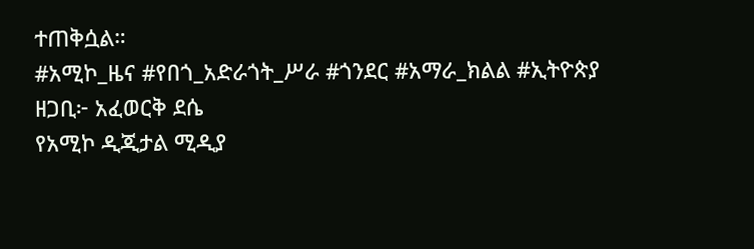ተጠቅሷል።
#አሚኮ_ዜና #የበጎ_አድራጎት_ሥራ #ጎንደር #አማራ_ክልል #ኢትዮጵያ
ዘጋቢ፦ አፈወርቅ ደሴ
የአሚኮ ዲጂታል ሚዲያ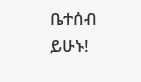ቤተሰብ ይሁኑ!